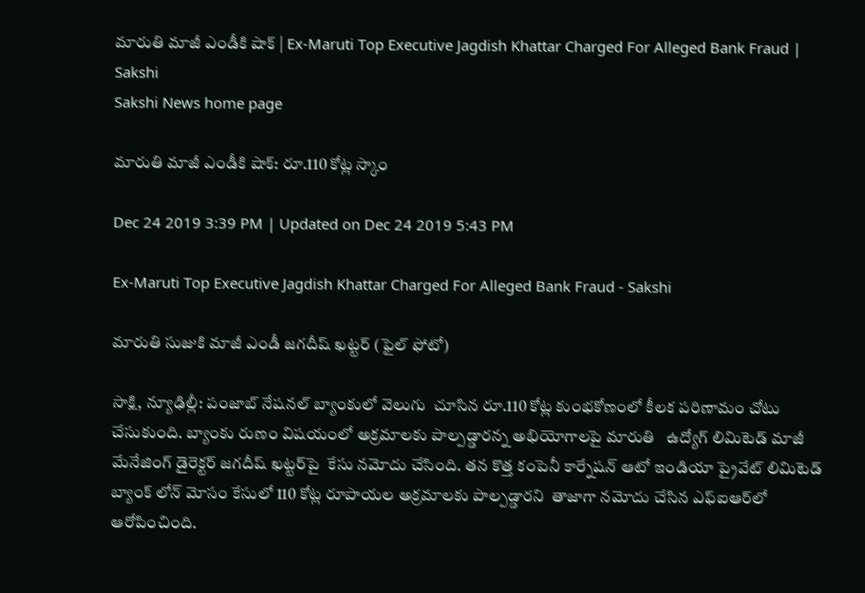మారుతి మాజీ ఎండీకి షాక్‌ | Ex-Maruti Top Executive Jagdish Khattar Charged For Alleged Bank Fraud | Sakshi
Sakshi News home page

మారుతి మాజీ ఎండీకి షాక్‌: రూ.110 కోట్ల స్కాం

Dec 24 2019 3:39 PM | Updated on Dec 24 2019 5:43 PM

Ex-Maruti Top Executive Jagdish Khattar Charged For Alleged Bank Fraud - Sakshi

మారుతి సుజుకి మాజీ ఎండీ జగదీష్ ఖట్టర్‌ (ఫైల్‌ ఫోటో)

సాక్షి, న్యూఢిల్లీ: పంజాబ్‌ నేషనల్‌ బ్యాంకులో వెలుగు  చూసిన రూ.110 కోట్ల కుంభకోణంలో కీలక పరిణామం చోటు చేసుకుంది. బ్యాంకు రుణం విషయంలో అక్రమాలకు పాల్పడ్డారన్న అభియోగాలపై మారుతి   ఉద్యోగ్‌ లిమిటెడ్‌ మాజీ మేనేజింగ్ డైరెక్టర్ జగదీష్ ఖట్టర్‌పై  కేసు నమోదు చేసింది. తన కొత్త కంపెనీ కార్నేషన్ ఆటో ఇండియా ప్రైవేట్ లిమిటెడ్‌ బ్యాంక్ లోన్ మోసం కేసులో 110 కోట్ల రూపాయల అక్రమాలకు పాల్పడ్డారని  తాజాగా నమోదు చేసిన ఎఫ్ఐఆర్‌లో ఆరోపించింది.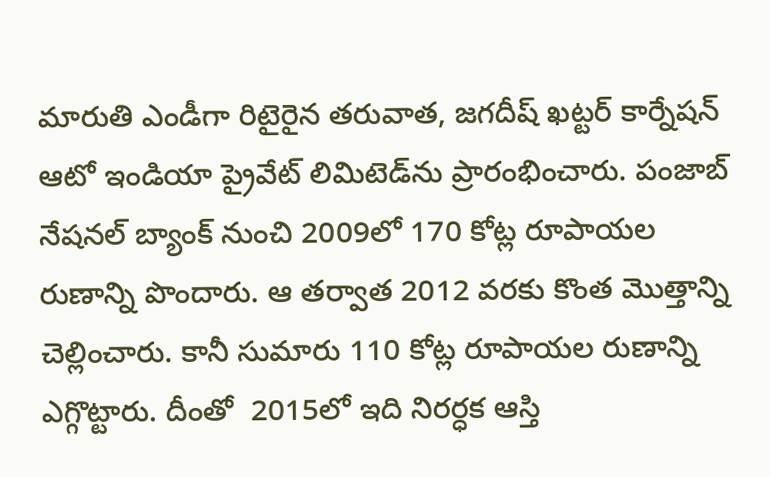మారుతి ఎండీగా రిటైరైన తరువాత, జగదీష్ ఖట్టర్ కార్నేషన్ ఆటో ఇండియా ప్రైవేట్ లిమిటెడ్‌ను ప్రారంభించారు. పంజాబ్ నేషనల్ బ్యాంక్ నుంచి 2009లో 170 కోట్ల రూపాయల రుణాన్ని పొందారు. ఆ తర్వాత 2012 వరకు కొంత మొత్తాన్ని చెల్లించారు. కానీ సుమారు 110 కోట్ల రూపాయల రుణాన్ని ఎగ్గొట్టారు. దీంతో  2015లో ఇది నిరర్ధక ఆస్తి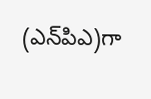(ఎన్‌పిఎ)గా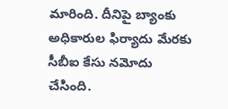మారింది. దీనిపై బ్యాంకు అధికారుల ఫిర్యాదు మేరకు సీబీఐ కేసు నమోదు చేసింది.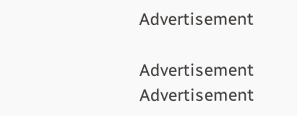Advertisement

Advertisement
Advertisement